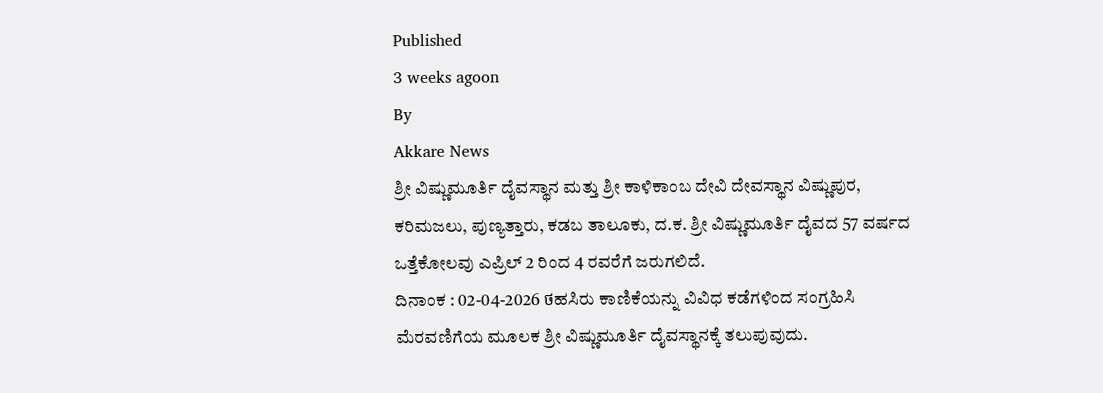Published
3 weeks agoon
By
Akkare News
ಶ್ರೀ ವಿಷ್ಣುಮೂರ್ತಿ ದೈವಸ್ಥಾನ ಮತ್ತು ಶ್ರೀ ಕಾಳಿಕಾಂಬ ದೇವಿ ದೇವಸ್ಥಾನ ವಿಷ್ಣುಪುರ, ಕರಿಮಜಲು, ಪುಣ್ಯತ್ತಾರು, ಕಡಬ ತಾಲೂಕು, ದ.ಕ. ಶ್ರೀ ವಿಷ್ಣುಮೂರ್ತಿ ದೈವದ 57 ವರ್ಷದ ಒತ್ತೆಕೋಲವು ಎಪ್ರಿಲ್ 2 ರಿಂದ 4 ರವರೆಗೆ ಜರುಗಲಿದೆ.
ದಿನಾಂಕ : 02-04-2026 ថಹಸಿರು ಕಾಣಿಕೆಯನ್ನು ವಿವಿಧ ಕಡೆಗಳಿಂದ ಸಂಗ್ರಹಿಸಿ ಮೆರವಣಿಗೆಯ ಮೂಲಕ ಶ್ರೀ ವಿಷ್ಣುಮೂರ್ತಿ ದೈವಸ್ಥಾನಕ್ಕೆ ತಲುಪುವುದು.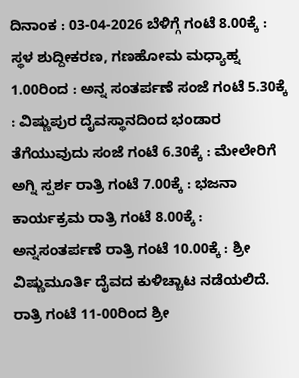ದಿನಾಂಕ : 03-04-2026 ಬೆಳಿಗ್ಗೆ ಗಂಟೆ 8.00ಕ್ಕೆ : ಸ್ಥಳ ಶುದ್ದೀಕರಣ, ಗಣಹೋಮ ಮಧ್ಯಾಹ್ನ 1.00ರಿಂದ : ಅನ್ನ ಸಂತರ್ಪಣೆ ಸಂಜೆ ಗಂಟೆ 5.30ಕ್ಕೆ : ವಿಷ್ಣುಪುರ ದೈವಸ್ಥಾನದಿಂದ ಭಂಡಾರ ತೆಗೆಯುವುದು ಸಂಜೆ ಗಂಟೆ 6.30ಕ್ಕೆ : ಮೇಲೇರಿಗೆ ಅಗ್ನಿ ಸ್ಪರ್ಶ ರಾತ್ರಿ ಗಂಟೆ 7.00ಕ್ಕೆ : ಭಜನಾ ಕಾರ್ಯಕ್ರಮ ರಾತ್ರಿ ಗಂಟೆ 8.00ಕ್ಕೆ : ಅನ್ನಸಂತರ್ಪಣೆ ರಾತ್ರಿ ಗಂಟೆ 10.00ಕ್ಕೆ : ಶ್ರೀ ವಿಷ್ಣುಮೂರ್ತಿ ದೈವದ ಕುಳಿಚ್ಚಾಟ ನಡೆಯಲಿದೆ. ರಾತ್ರಿ ಗಂಟೆ 11-00ರಿಂದ ಶ್ರೀ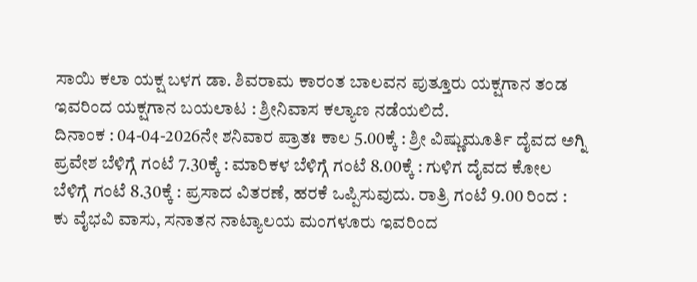ಸಾಯಿ ಕಲಾ ಯಕ್ಷ ಬಳಗ ಡಾ. ಶಿವರಾಮ ಕಾರಂತ ಬಾಲವನ ಪುತ್ತೂರು ಯಕ್ಷಗಾನ ತಂಡ ಇವರಿಂದ ಯಕ್ಷಗಾನ ಬಯಲಾಟ : ಶ್ರೀನಿವಾಸ ಕಲ್ಯಾಣ ನಡೆಯಲಿದೆ.
ದಿನಾಂಕ : 04-04-2026ನೇ ಶನಿವಾರ ಪ್ರಾತಃ ಕಾಲ 5.00ಕ್ಕೆ : ಶ್ರೀ ವಿಷ್ಣುಮೂರ್ತಿ ದೈವದ ಅಗ್ನಿ ಪ್ರವೇಶ ಬೆಳಿಗ್ಗೆ ಗಂಟೆ 7.30ಕ್ಕೆ : ಮಾರಿಕಳ ಬೆಳಿಗ್ಗೆ ಗಂಟೆ 8.00ಕ್ಕೆ : ಗುಳಿಗ ದೈವದ ಕೋಲ ಬೆಳಿಗ್ಗೆ ಗಂಟೆ 8.30ಕ್ಕೆ : ಪ್ರಸಾದ ವಿತರಣೆ, ಹರಕೆ ಒಪ್ಪಿಸುವುದು. ರಾತ್ರಿ ಗಂಟೆ 9.00 ರಿಂದ : ಕು ವೈಭವಿ ವಾಸು, ಸನಾತನ ನಾಟ್ಯಾಲಯ ಮಂಗಳೂರು ಇವರಿಂದ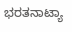ಭರತನಾಟ್ಯಾ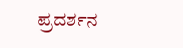ಪ್ರದರ್ಶನ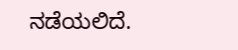ನಡೆಯಲಿದೆ.